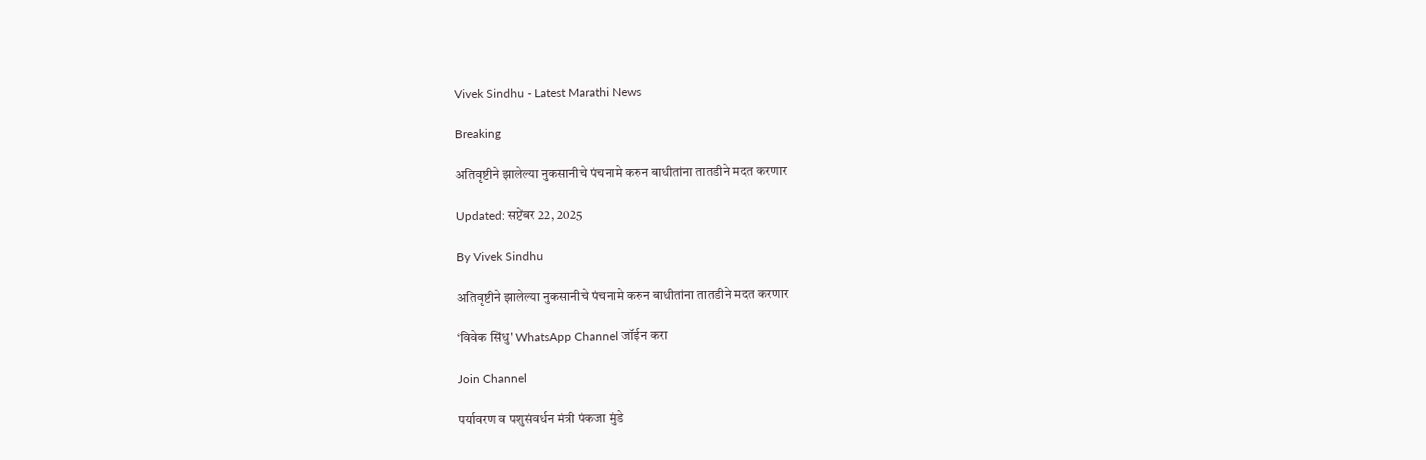Vivek Sindhu - Latest Marathi News

Breaking

अतिवृष्टीने झालेल्या नुकसानीचे पंचनामे करुन बाधीतांना तातडीने मदत करणार

Updated: सप्टेंबर 22, 2025

By Vivek Sindhu

अतिवृष्टीने झालेल्या नुकसानीचे पंचनामे करुन बाधीतांना तातडीने मदत करणार

‘विवेक सिंधु' WhatsApp Channel जॉईन करा

Join Channel

पर्यावरण व पशुसंवर्धन मंत्री पंकजा मुंडे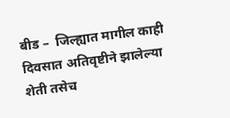बीड –  जिल्ह्यात मागील काही दिवसात अतिवृष्टीने झालेल्या शेती तसेच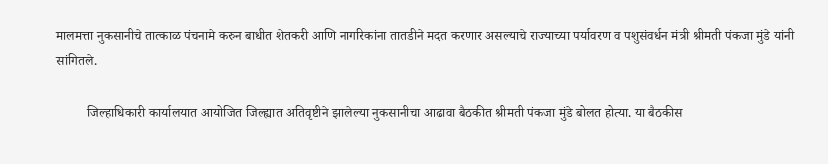मालमत्ता नुकसानीचे तात्काळ पंचनामे करुन बाधीत शेतकरी आणि नागरिकांना तातडीने मदत करणार असल्याचे राज्याच्या पर्यावरण व पशुसंवर्धन मंत्री श्रीमती पंकजा मुंडे यांनी सांगितले.

         जिल्हाधिकारी कार्यालयात आयोजित जिल्ह्यात अतिवृष्टीने झालेल्या नुकसानीचा आढावा बैठकीत श्रीमती पंकजा मुंडे बोलत होत्या. या बैठकीस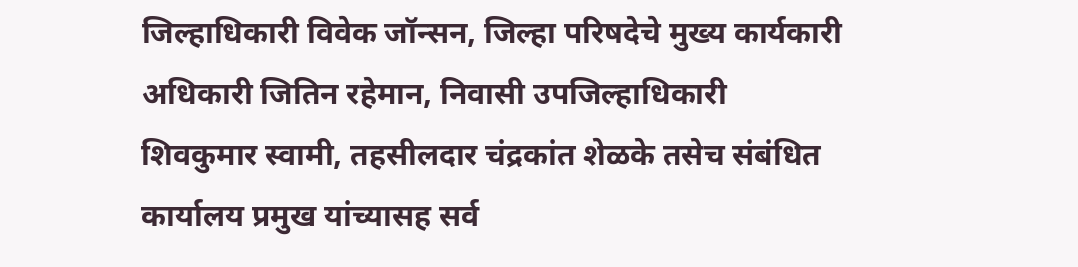जिल्हाधिकारी विवेक जॉन्सन, जिल्हा परिषदेचे मुख्य कार्यकारी अधिकारी जितिन रहेमान, निवासी उपजिल्हाधिकारी शिवकुमार स्वामी, तहसीलदार चंद्रकांत शेळके तसेच संबंधित कार्यालय प्रमुख यांच्यासह सर्व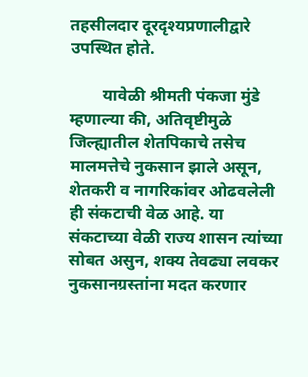तहसीलदार दूरदृश्यप्रणालीद्वारे उपस्थित होते.

        यावेळी श्रीमती पंकजा मुंडे म्हणाल्या की, अतिवृष्टीमुळे जिल्ह्यातील शेतपिकाचे तसेच मालमत्तेचे नुकसान झाले असून, शेतकरी व नागरिकांवर ओढवलेली ही संकटाची वेळ आहे. या संकटाच्या वेळी राज्य शासन त्यांच्या सोबत असुन, शक्य तेवढ्या लवकर नुकसानग्रस्तांना मदत करणार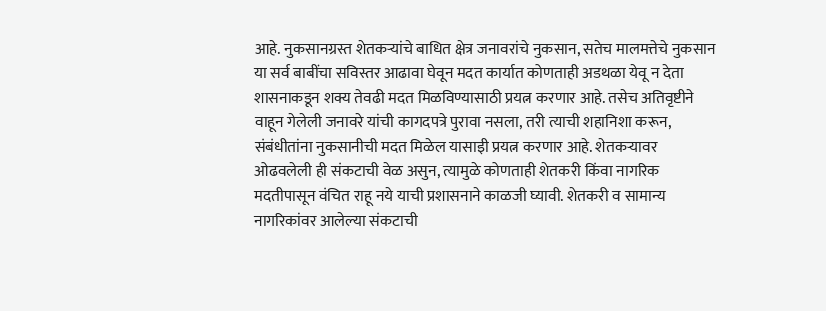आहे. नुकसानग्रस्त शेतकऱ्यांचे बाधित क्षेत्र जनावरांचे नुकसान, सतेच मालमत्तेचे नुकसान या सर्व बाबींचा सविस्तर आढावा घेवून मदत कार्यात कोणताही अडथळा येवू न देता शासनाकडून शक्य तेवढी मदत मिळविण्यासाठी प्रयत्न करणार आहे. तसेच अतिवृष्टीने वाहून गेलेली जनावरे यांची कागदपत्रे पुरावा नसला, तरी त्याची शहानिशा करून, संबंधीतांना नुकसानीची मदत मिळेल यासाइी प्रयत्न करणार आहे. शेतकऱ्यावर ओढवलेली ही संकटाची वेळ असुन, त्यामुळे कोणताही शेतकरी किंवा नागरिक मदतीपासून वंचित राहू नये याची प्रशासनाने काळजी घ्यावी. शेतकरी व सामान्य नागरिकांवर आलेल्या संकटाची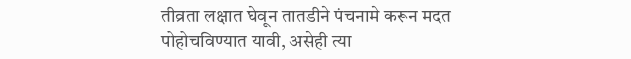तीव्रता लक्षात घेवून तातडीने पंचनामे करून मदत पोहोचविण्यात यावी, असेही त्या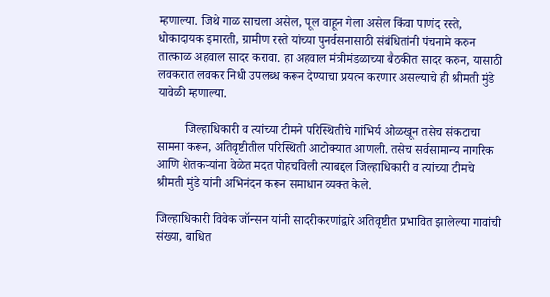म्हणाल्या. जिथे गाळ साचला असेल, पूल वाहून गेला असेल किंवा पाणंद रस्ते, धोकादायक इमारती, ग्रामीण रस्ते यांच्या पुनर्वसनासाठी संबंधितांनी पंचनामे करुन तात्काळ अहवाल सादर करावा. हा अहवाल मंत्रीमंडळाच्या बैठकीत सादर करुन, यासाठी लवकरात लवकर निधी उपलब्ध करून देण्याचा प्रयत्न करणार असल्याचे ही श्रीमती मुंडे यावेळी म्हणाल्या.

         जिल्हाधिकारी व त्यांच्या टीमने परिस्थितीचे गांभिर्य ओळखून तसेच संकटाचा सामना करून, अतिवृष्टीतील परिस्थिती आटोक्यात आणली. तसेच सर्वसामान्य नागरिक आणि शेतकऱ्यांना वेळेत मदत पोहचविली त्याबद्दल जिल्हाधिकारी व त्यांच्या टीमचे श्रीमती मुंडे यांनी अभिनंदन करून समाधान व्यक्त केले.

जिल्हाधिकारी विवेक जॉन्सन यांनी सादरीकरणांद्वारे अतिवृष्टीत प्रभावित झालेल्या गावांची संख्या, बाधित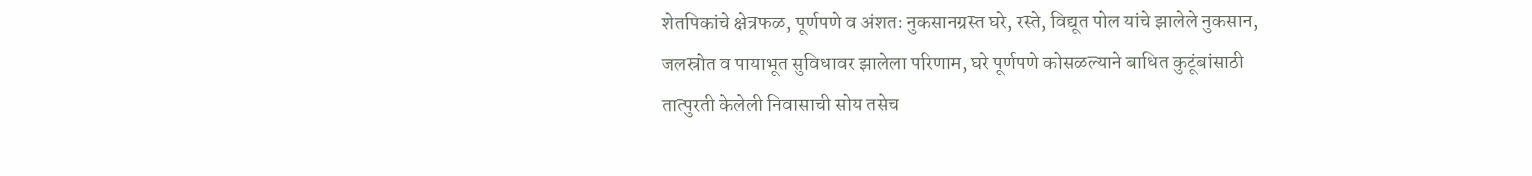शेतपिकांचे क्षेत्रफळ, पूर्णपणे व अंशतः नुकसानग्रस्त घरे, रस्ते, विद्यूत पोल यांचे झालेले नुकसान, जलस्रोत व पायाभूत सुविधावर झालेला परिणाम, घरे पूर्णपणे कोसळल्याने बाधित कुटूंबांसाठी तात्पुरती केलेली निवासाची सोय तसेच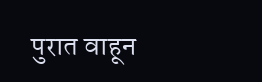पुरात वाहून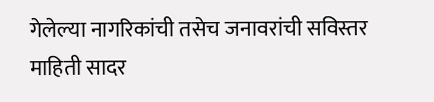गेलेल्या नागरिकांची तसेच जनावरांची सविस्तर माहिती सादर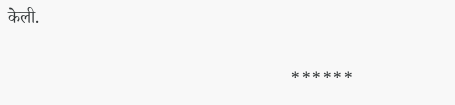केली.

                                                                ******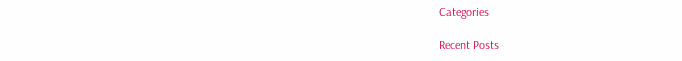Categories

Recent Posts